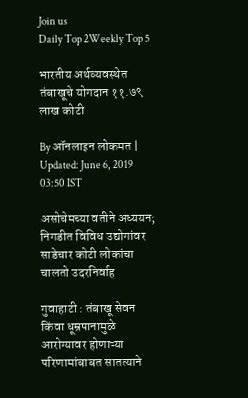Join us
Daily Top 2Weekly Top 5

भारतीय अर्थव्यवस्थेत तंबाखूचे योगदान ११.७९ लाख कोटी

By ऑनलाइन लोकमत | Updated: June 6, 2019 03:50 IST

असोचेमच्या वतीने अध्ययन; निगडीत विविध उद्योगांवर साडेचार कोटी लोकांचा चालतो उदरनिर्वाह

गुवाहाटी : तंबाखू सेवन किंवा धूम्रपानामुळे आरोग्यावर होणाऱ्या परिणामांबाबत सातत्याने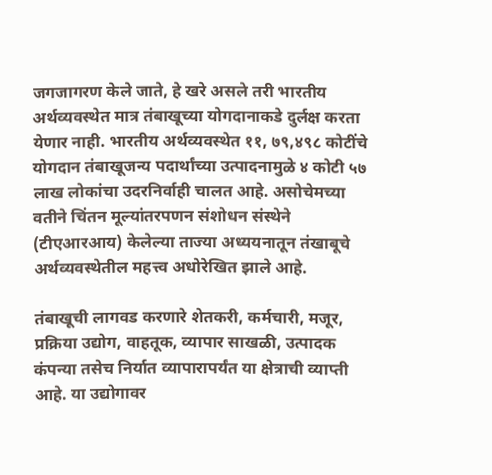जगजागरण केले जाते, हे खरे असले तरी भारतीय अर्थव्यवस्थेत मात्र तंबाखूच्या योगदानाकडे दुर्लक्ष करता येणार नाही. भारतीय अर्थव्यवस्थेत ११, ७९,४९८ कोटींचे योगदान तंबाखूजन्य पदार्थांच्या उत्पादनामुळे ४ कोटी ५७ लाख लोकांचा उदरनिर्वाही चालत आहे. असोचेमच्या वतीने चिंतन मूल्यांतरपणन संशोधन संस्थेने (टीएआरआय) केलेल्या ताज्या अध्ययनातून तंखाबूचे अर्थव्यवस्थेतील महत्त्व अधोरेखित झाले आहे.

तंबाखूची लागवड करणारे शेतकरी, कर्मचारी, मजूर, प्रक्रिया उद्योग, वाहतूक, व्यापार साखळी, उत्पादक कंपन्या तसेच निर्यात व्यापारापर्यंत या क्षेत्राची व्याप्ती आहे. या उद्योगावर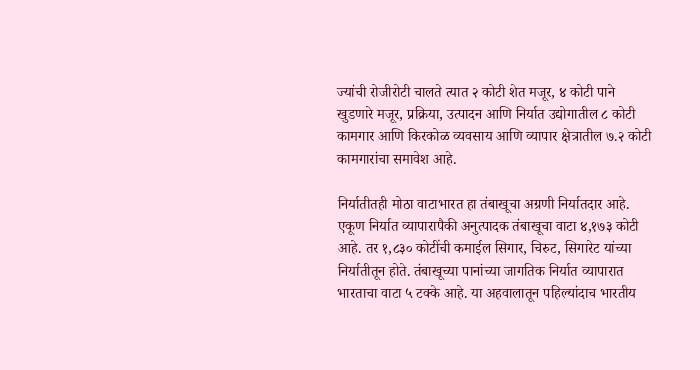ज्यांची रोजीरोटी चालते त्यात २ कोटी शेत मजूर, ४ कोटी पाने खुडणारे मजूर, प्रक्रिया, उत्पादन आणि निर्यात उद्योगातील ८ कोटी कामगार आणि किरकोळ व्यवसाय आणि व्यापार क्षेत्रातील ७.२ कोटी कामगारांचा समावेश आहे.

निर्यातीतही मोठा वाटाभारत हा तंबाखूचा अग्रणी निर्यातदार आहे. एकूण निर्यात व्यापारापैकी अनुत्पादक तंबाखूचा वाटा ४,१७३ कोटी आहे. तर १,८३० कोटींची कमाईल सिगार, चिरुट, सिगारेट यांच्या निर्यातीतून होते. तंबाखूच्या पानांच्या जागतिक निर्यात व्यापारात भारताचा वाटा ५ टक्के आहे. या अहवालातून पहिल्यांदाच भारतीय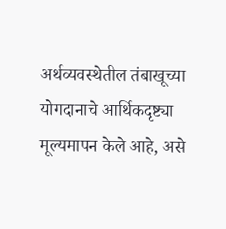अर्थव्यवस्थेतील तंबाखूच्या योगदानाचे आर्थिकदृष्ट्या मूल्यमापन केले आहे, असे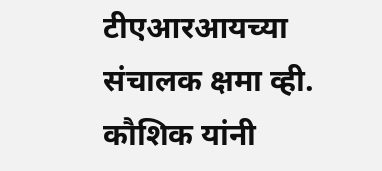टीएआरआयच्या संचालक क्षमा व्ही. कौशिक यांनी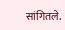सांगितले.